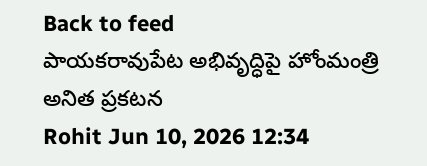Back to feed
పాయకరావుపేట అభివృద్ధిపై హోంమంత్రి అనిత ప్రకటన
Rohit Jun 10, 2026 12:34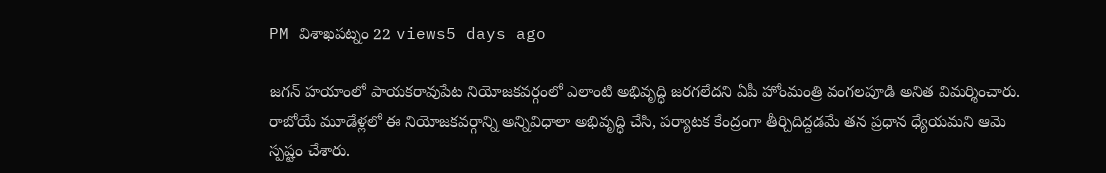PM విశాఖపట్నం 22 views5 days ago

జగన్ హయాంలో పాయకరావుపేట నియోజకవర్గంలో ఎలాంటి అభివృద్ధి జరగలేదని ఏపీ హోంమంత్రి వంగలపూడి అనిత విమర్శించారు. రాబోయే మూడేళ్లలో ఈ నియోజకవర్గాన్ని అన్నివిధాలా అభివృద్ధి చేసి, పర్యాటక కేంద్రంగా తీర్చిదిద్దడమే తన ప్రధాన ధ్యేయమని ఆమె స్పష్టం చేశారు.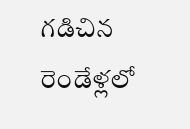గడిచిన రెండేళ్లలో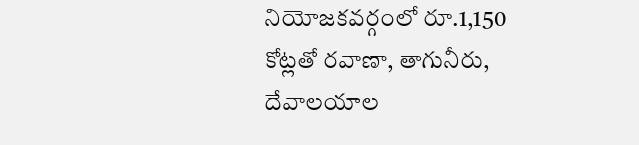నియోజకవర్గంలో రూ.1,150 కోట్లతో రవాణా, తాగునీరు, దేవాలయాల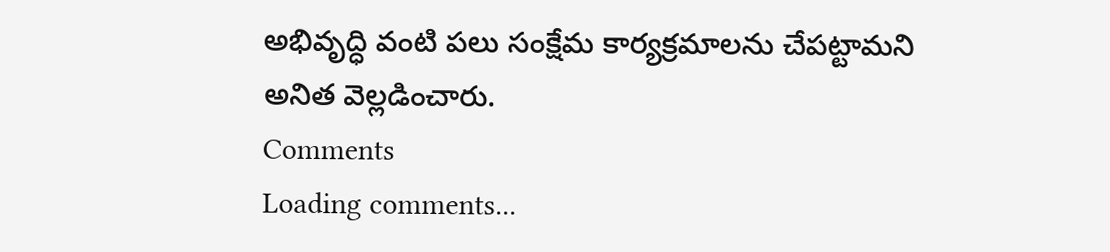అభివృద్ధి వంటి పలు సంక్షేమ కార్యక్రమాలను చేపట్టామని అనిత వెల్లడించారు.
Comments
Loading comments...